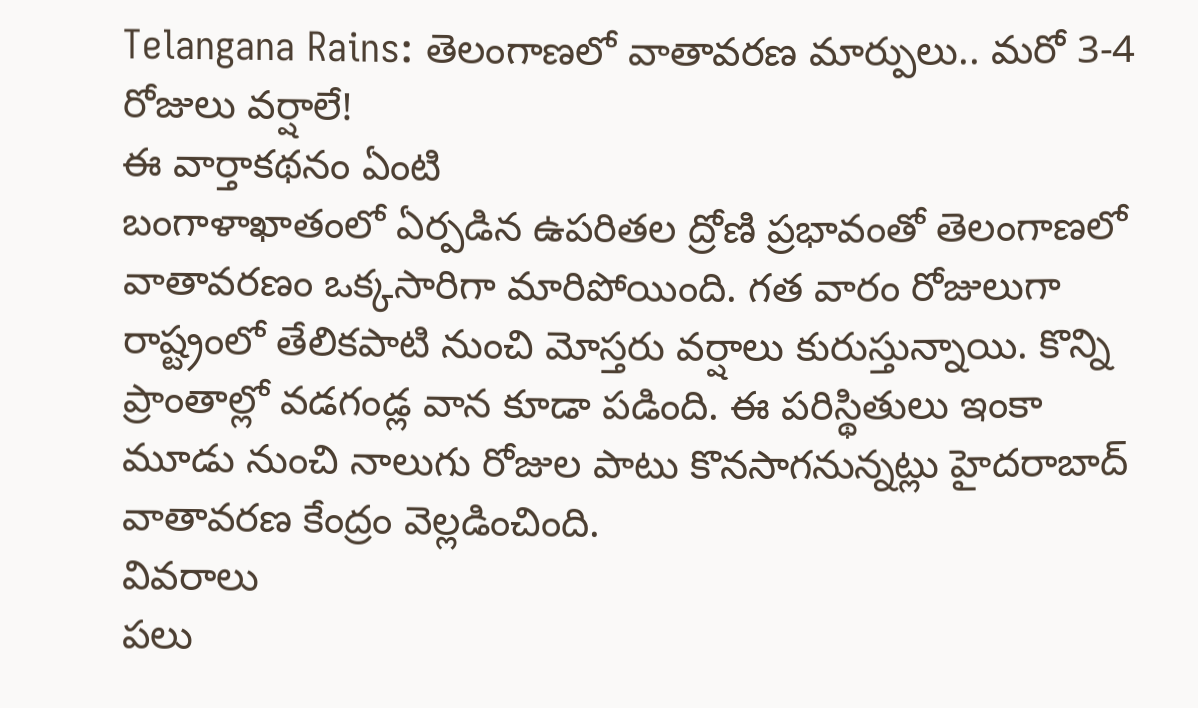Telangana Rains: తెలంగాణలో వాతావరణ మార్పులు.. మరో 3-4 రోజులు వర్షాలే!
ఈ వార్తాకథనం ఏంటి
బంగాళాఖాతంలో ఏర్పడిన ఉపరితల ద్రోణి ప్రభావంతో తెలంగాణలో వాతావరణం ఒక్కసారిగా మారిపోయింది. గత వారం రోజులుగా రాష్ట్రంలో తేలికపాటి నుంచి మోస్తరు వర్షాలు కురుస్తున్నాయి. కొన్ని ప్రాంతాల్లో వడగండ్ల వాన కూడా పడింది. ఈ పరిస్థితులు ఇంకా మూడు నుంచి నాలుగు రోజుల పాటు కొనసాగనున్నట్లు హైదరాబాద్ వాతావరణ కేంద్రం వెల్లడించింది.
వివరాలు
పలు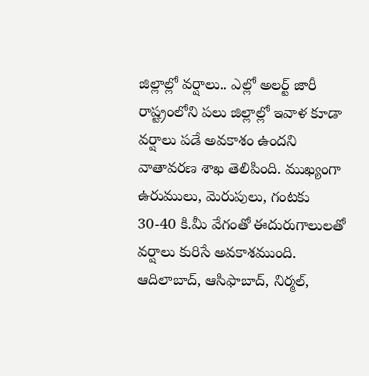జిల్లాల్లో వర్షాలు.. ఎల్లో అలర్ట్ జారీ
రాష్ట్రంలోని పలు జిల్లాల్లో ఇవాళ కూడా వర్షాలు పడే అవకాశం ఉందని వాతావరణ శాఖ తెలిపింది. ముఖ్యంగా ఉరుములు, మెరుపులు, గంటకు 30-40 కి.మీ వేగంతో ఈదురుగాలులతో వర్షాలు కురిసే అవకాశముంది. ఆదిలాబాద్, ఆసిఫాబాద్, నిర్మల్,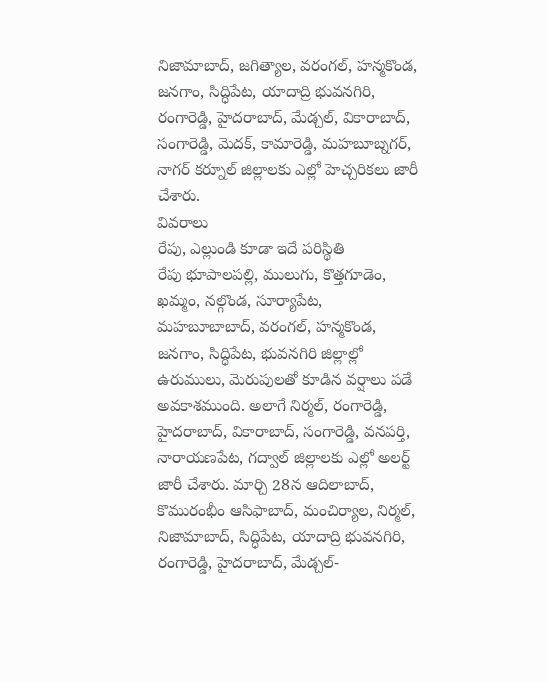నిజామాబాద్, జగిత్యాల, వరంగల్, హన్మకొండ, జనగాం, సిద్ధిపేట, యాదాద్రి భువనగిరి, రంగారెడ్డి, హైదరాబాద్, మేడ్చల్, వికారాబాద్, సంగారెడ్డి, మెదక్, కామారెడ్డి, మహబూబ్నగర్, నాగర్ కర్నూల్ జిల్లాలకు ఎల్లో హెచ్చరికలు జారీ చేశారు.
వివరాలు
రేపు, ఎల్లుండి కూడా ఇదే పరిస్థితి
రేపు భూపాలపల్లి, ములుగు, కొత్తగూడెం, ఖమ్మం, నల్గొండ, సూర్యాపేట, మహబూబాబాద్, వరంగల్, హన్మకొండ, జనగాం, సిద్ధిపేట, భువనగిరి జిల్లాల్లో ఉరుములు, మెరుపులతో కూడిన వర్షాలు పడే అవకాశముంది. అలాగే నిర్మల్, రంగారెడ్డి, హైదరాబాద్, వికారాబాద్, సంగారెడ్డి, వనపర్తి, నారాయణపేట, గద్వాల్ జిల్లాలకు ఎల్లో అలర్ట్ జారీ చేశారు. మార్చి 28న ఆదిలాబాద్, కొమురంభీం ఆసిఫాబాద్, మంచిర్యాల, నిర్మల్, నిజామాబాద్, సిద్ధిపేట, యాదాద్రి భువనగిరి, రంగారెడ్డి, హైదరాబాద్, మేడ్చల్-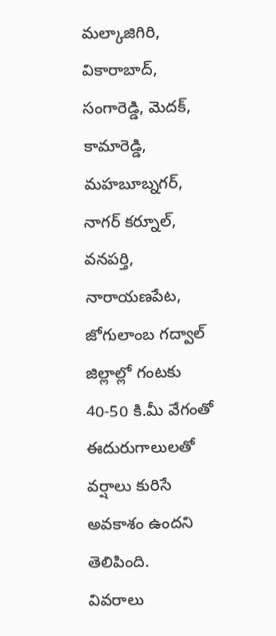మల్కాజిగిరి, వికారాబాద్, సంగారెడ్డి, మెదక్, కామారెడ్డి, మహబూబ్నగర్, నాగర్ కర్నూల్, వనపర్తి, నారాయణపేట, జోగులాంబ గద్వాల్ జిల్లాల్లో గంటకు 40-50 కి.మీ వేగంతో ఈదురుగాలులతో వర్షాలు కురిసే అవకాశం ఉందని తెలిపింది.
వివరాలు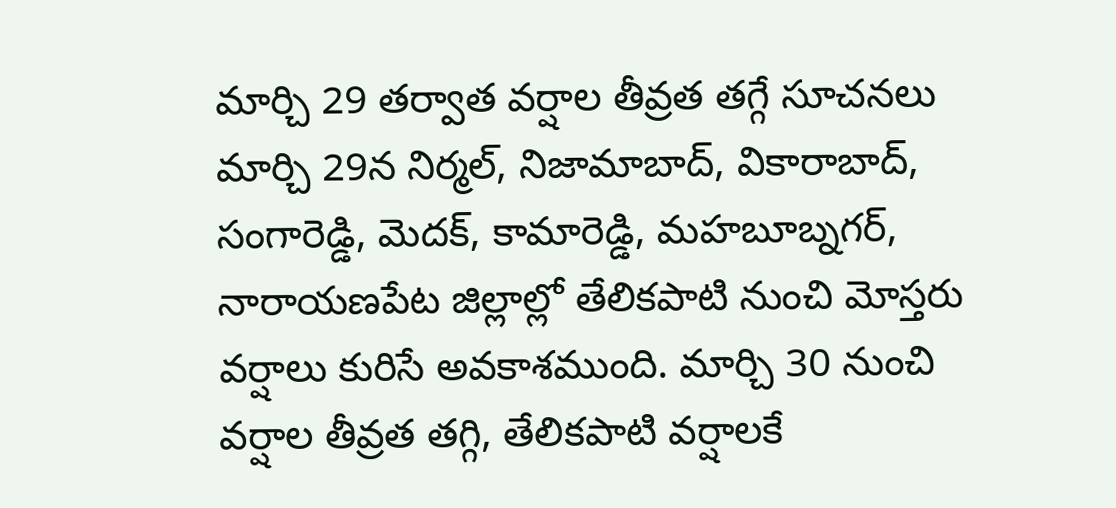మార్చి 29 తర్వాత వర్షాల తీవ్రత తగ్గే సూచనలు
మార్చి 29న నిర్మల్, నిజామాబాద్, వికారాబాద్, సంగారెడ్డి, మెదక్, కామారెడ్డి, మహబూబ్నగర్, నారాయణపేట జిల్లాల్లో తేలికపాటి నుంచి మోస్తరు వర్షాలు కురిసే అవకాశముంది. మార్చి 30 నుంచి వర్షాల తీవ్రత తగ్గి, తేలికపాటి వర్షాలకే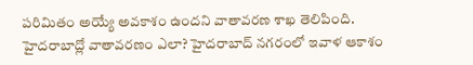పరిమితం అయ్యే అవకాశం ఉందని వాతావరణ శాఖ తెలిపింది. హైదరాబాద్లో వాతావరణం ఎలా? హైదరాబాద్ నగరంలో ఇవాళ ఆకాశం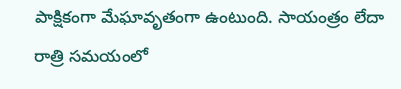పాక్షికంగా మేఘావృతంగా ఉంటుంది. సాయంత్రం లేదా రాత్రి సమయంలో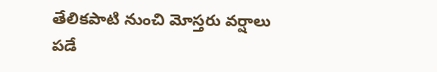తేలికపాటి నుంచి మోస్తరు వర్షాలు పడే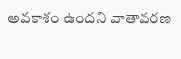అవకాశం ఉందని వాతావరణ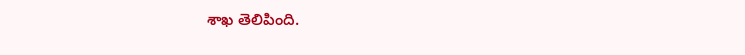శాఖ తెలిపింది.